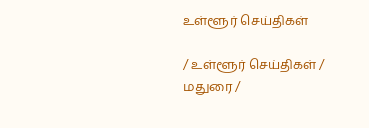உள்ளூர் செய்திகள்

/ உள்ளூர் செய்திகள் / மதுரை /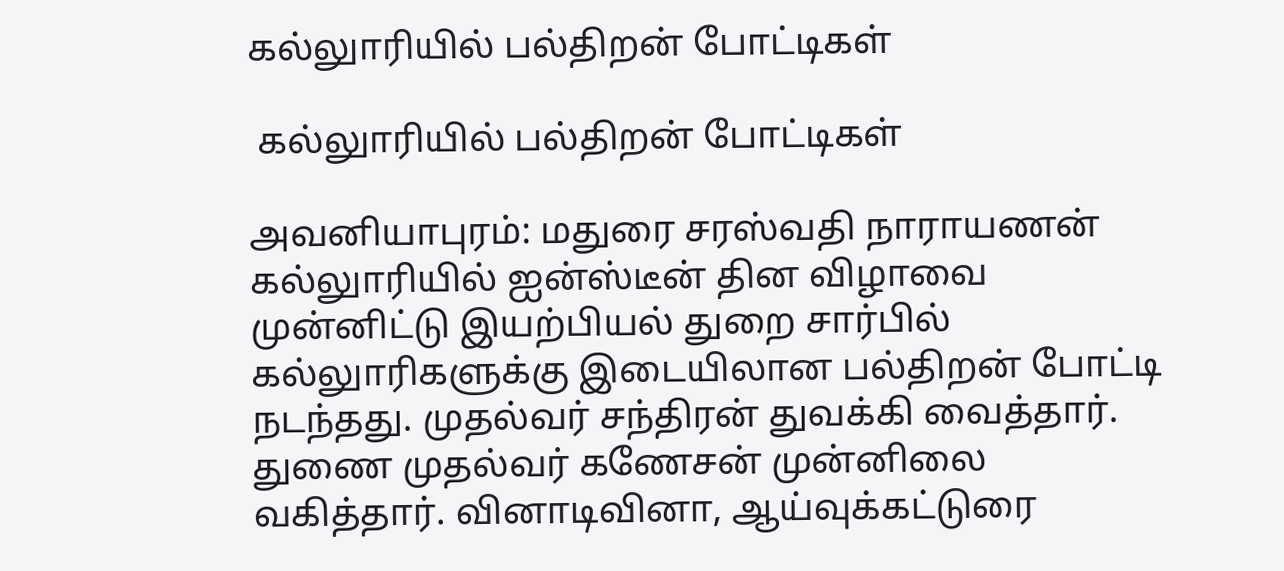கல்லுாரியில் பல்திறன் போட்டிகள்

 கல்லுாரியில் பல்திறன் போட்டிகள்

அவனியாபுரம்: மதுரை சரஸ்வதி நாராயணன் கல்லுாரியில் ஐன்ஸ்டீன் தின விழாவை முன்னிட்டு இயற்பியல் துறை சார்பில் கல்லுாரிகளுக்கு இடையிலான பல்திறன் போட்டி நடந்தது. முதல்வர் சந்திரன் துவக்கி வைத்தார். துணை முதல்வர் கணேசன் முன்னிலை வகித்தார். வினாடிவினா, ஆய்வுக்கட்டுரை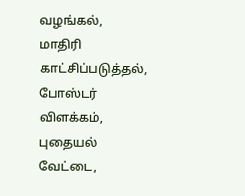வழங்கல், மாதிரி காட்சிப்படுத்தல், போஸ்டர் விளக்கம், புதையல் வேட்டை,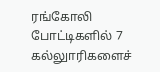ரங்கோலி போட்டிகளில் 7 கல்லுாரிகளைச்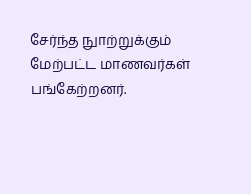சேர்ந்த நுாற்றுக்கும் மேற்பட்ட மாணவர்கள் பங்கேற்றனர்.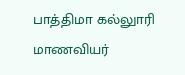பாத்திமா கல்லுாரி மாணவியர்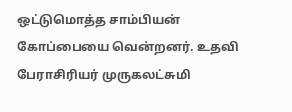ஒட்டுமொத்த சாம்பியன் கோப்பையை வென்றனர். உதவி பேராசிரியர் முருகலட்சுமி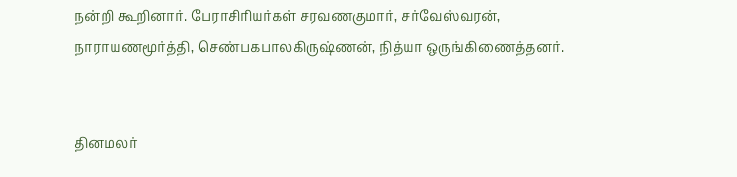நன்றி கூறினார். பேராசிரியர்கள் சரவணகுமார், சர்வேஸ்வரன், நாராயணமூர்த்தி, செண்பகபாலகிருஷ்ணன், நித்யா ஒருங்கிணைத்தனர்.


தினமலர்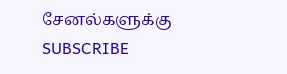சேனல்களுக்கு SUBSCRIBE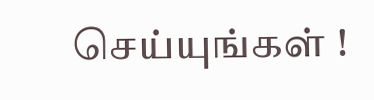செய்யுங்கள் !